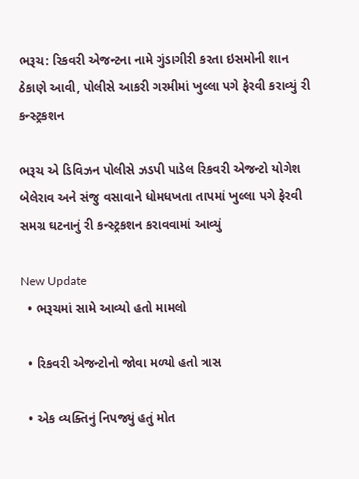ભરૂચ: રિકવરી એજન્ટના નામે ગુંડાગીરી કરતા ઇસમોની શાન ઠેકાણે આવી, પોલીસે આકરી ગરમીમાં ખુલ્લા પગે ફેરવી કરાવ્યું રી કન્સ્ટ્રકશન

ભરૂચ એ ડિવિઝન પોલીસે ઝડપી પાડેલ રિકવરી એજન્ટો યોગેશ બેલેરાવ અને સંજુ વસાવાને ધોમધખતા તાપમાં ખુલ્લા પગે ફેરવી સમગ્ર ઘટનાનું રી કન્સ્ટ્રકશન કરાવવામાં આવ્યું

New Update
  • ભરૂચમાં સામે આવ્યો હતો મામલો

  • રિકવરી એજન્ટોનો જોવા મળ્યો હતો ત્રાસ

  • એક વ્યક્તિનું નિપજ્યું હતું મોત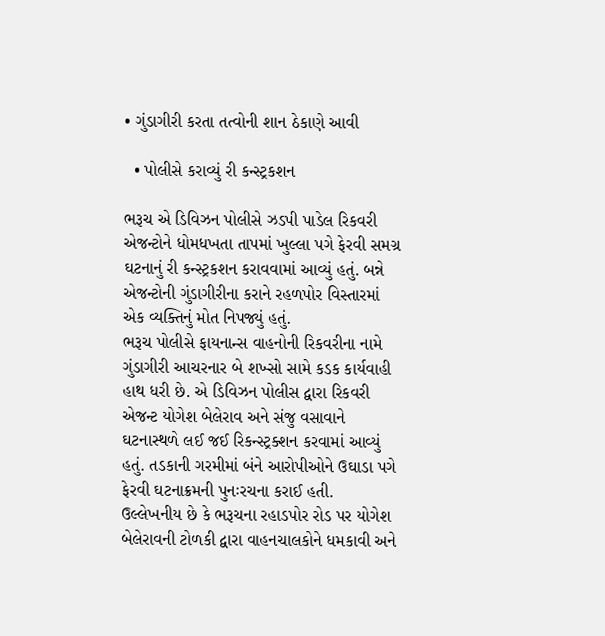• ગુંડાગીરી કરતા તત્વોની શાન ઠેકાણે આવી

  • પોલીસે કરાવ્યું રી કન્સ્ટ્રકશન

ભરૂચ એ ડિવિઝન પોલીસે ઝડપી પાડેલ રિકવરી એજન્ટોને ધોમધખતા તાપમાં ખુલ્લા પગે ફેરવી સમગ્ર ઘટનાનું રી કન્સ્ટ્રકશન કરાવવામાં આવ્યું હતું. બન્ને એજન્ટોની ગુંડાગીરીના કરાને રહળપોર વિસ્તારમાં એક વ્યક્તિનું મોત નિપજ્યું હતું.
ભરૂચ પોલીસે ફાયનાન્સ વાહનોની રિકવરીના નામે ગુંડાગીરી આચરનાર બે શખ્સો સામે કડક કાર્યવાહી હાથ ધરી છે. એ ડિવિઝન પોલીસ દ્વારા રિકવરી એજન્ટ યોગેશ બેલેરાવ અને સંજુ વસાવાને ઘટનાસ્થળે લઈ જઈ રિકન્સ્ટ્રક્શન કરવામાં આવ્યું હતું. તડકાની ગરમીમાં બંને આરોપીઓને ઉઘાડા પગે ફેરવી ઘટનાક્રમની પુનઃરચના કરાઈ હતી.
ઉલ્લેખનીય છે કે ભરૂચના રહાડપોર રોડ પર યોગેશ બેલેરાવની ટોળકી દ્વારા વાહનચાલકોને ધમકાવી અને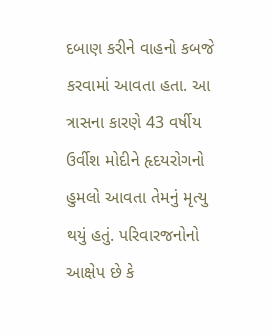દબાણ કરીને વાહનો કબજે કરવામાં આવતા હતા. આ ત્રાસના કારણે 43 વર્ષીય ઉર્વીશ મોદીને હૃદયરોગનો હુમલો આવતા તેમનું મૃત્યુ થયું હતું. પરિવારજનોનો આક્ષેપ છે કે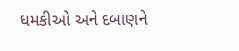ધમકીઓ અને દબાણને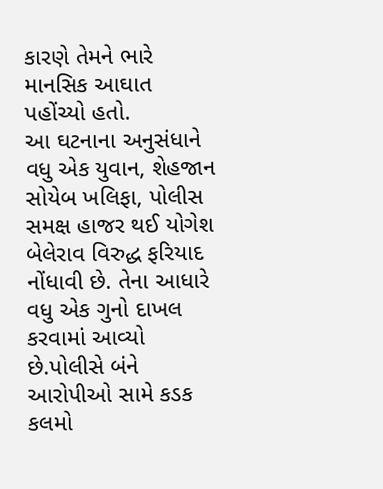કારણે તેમને ભારે માનસિક આઘાત પહોંચ્યો હતો.
આ ઘટનાના અનુસંધાને વધુ એક યુવાન, શેહજાન સોયેબ ખલિફા, પોલીસ સમક્ષ હાજર થઈ યોગેશ બેલેરાવ વિરુદ્ધ ફરિયાદ નોંધાવી છે. તેના આધારે વધુ એક ગુનો દાખલ કરવામાં આવ્યો છે.પોલીસે બંને આરોપીઓ સામે કડક કલમો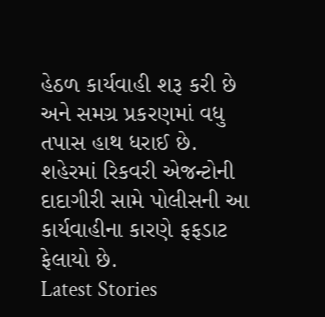હેઠળ કાર્યવાહી શરૂ કરી છે અને સમગ્ર પ્રકરણમાં વધુ તપાસ હાથ ધરાઈ છે. શહેરમાં રિકવરી એજન્ટોની દાદાગીરી સામે પોલીસની આ કાર્યવાહીના કારણે ફફડાટ ફેલાયો છે.
Latest Stories